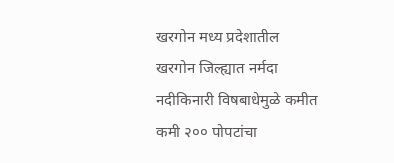खरगोन मध्य प्रदेशातील खरगोन जिल्ह्यात नर्मदा नदीकिनारी विषबाधेमुळे कमीत कमी २०० पोपटांचा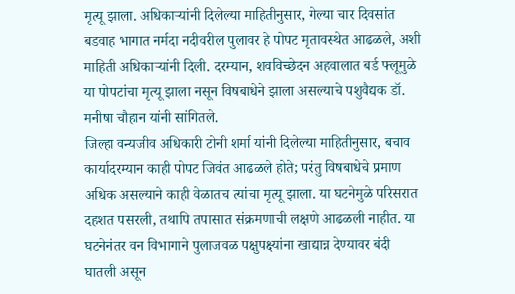मृत्यू झाला. अधिकाऱ्यांनी दिलेल्या माहितीनुसार, गेल्या चार दिवसांत बडवाह भागात नर्मदा नदीवरील पुलावर हे पोपट मृतावस्थेत आढळले, अशी माहिती अधिकाऱ्यांनी दिली. दरम्यान, शवविच्छेदन अहवालात बर्ड फ्लूमुळे या पोपटांचा मृत्यू झाला नसून विषबाधेने झाला असल्याचे पशुवैद्यक डॉ. मनीषा चौहान यांनी सांगितले.
जिल्हा वन्यजीव अधिकारी टोनी शर्मा यांनी दिलेल्या माहितीनुसार, बचाव कार्यादरम्यान काही पोपट जिवंत आढळले होते; परंतु विषबाधेचे प्रमाण अधिक असल्याने काही वेळातच त्यांचा मृत्यू झाला. या घटनेमुळे परिसरात दहशत पसरली, तथापि तपासात संक्रमणाची लक्षणे आढळली नाहीत. या घटनेनंतर वन विभागाने पुलाजवळ पक्षुपक्ष्यांना खाद्यान्न देण्यावर बंदी घातली असून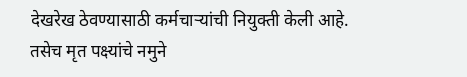देखरेख ठेवण्यासाठी कर्मचाऱ्यांची नियुक्ती केली आहे. तसेच मृत पक्ष्यांचे नमुने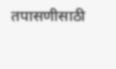तपासणीसाठी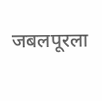जबलपूरला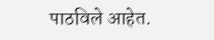पाठविले आहेत.